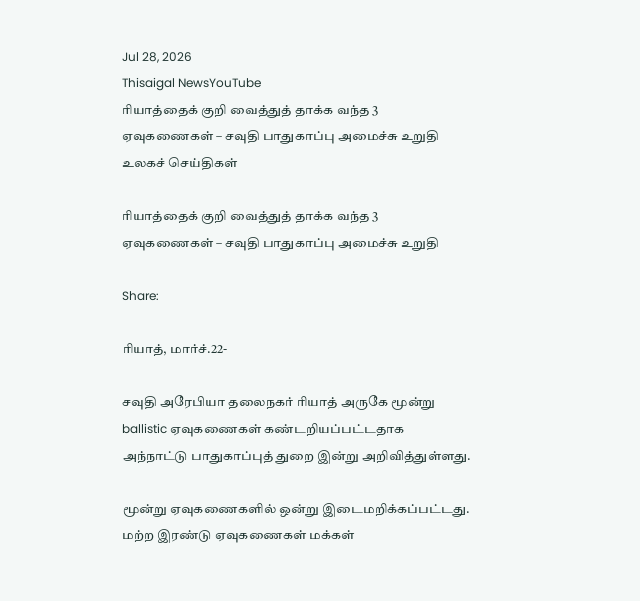Jul 28, 2026
Thisaigal NewsYouTube
ரியாத்தைக் குறி வைத்துத் தாக்க வந்த 3 ஏவுகணைகள் – சவுதி பாதுகாப்பு அமைச்சு உறுதி
உலகச் செய்திகள்

ரியாத்தைக் குறி வைத்துத் தாக்க வந்த 3 ஏவுகணைகள் – சவுதி பாதுகாப்பு அமைச்சு உறுதி

Share:

ரியாத், மார்ச்.22-

சவுதி அரேபியா தலைநகர் ரியாத் அருகே மூன்று ballistic ஏவுகணைகள் கண்டறியப்பட்டதாக அந்நாட்டு பாதுகாப்புத் துறை இன்று அறிவித்துள்ளது.

மூன்று ஏவுகணைகளில் ஒன்று இடைமறிக்கப்பட்டது. மற்ற இரண்டு ஏவுகணைகள் மக்கள்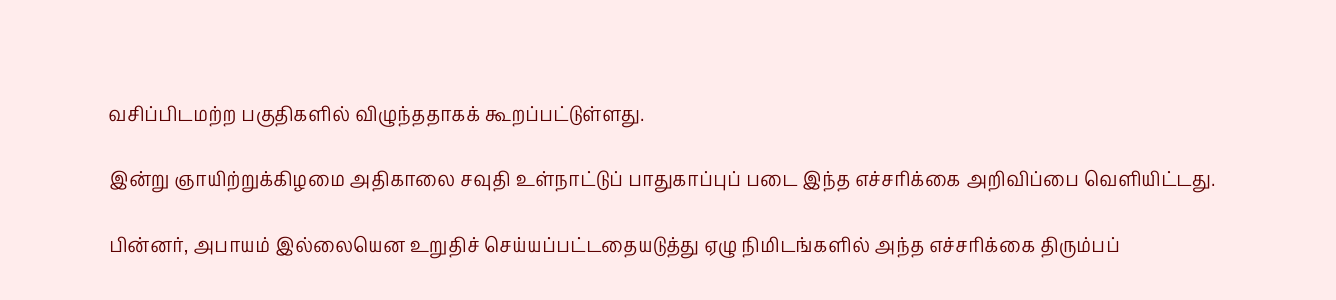வசிப்பிடமற்ற பகுதிகளில் விழுந்ததாகக் கூறப்பட்டுள்ளது.

இன்று ஞாயிற்றுக்கிழமை அதிகாலை சவுதி உள்நாட்டுப் பாதுகாப்புப் படை இந்த எச்சரிக்கை அறிவிப்பை வெளியிட்டது.

பின்னர், அபாயம் இல்லையென உறுதிச் செய்யப்பட்டதையடுத்து ஏழு நிமிடங்களில் அந்த எச்சரிக்கை திரும்பப்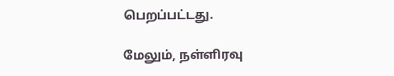பெறப்பட்டது.

மேலும், நள்ளிரவு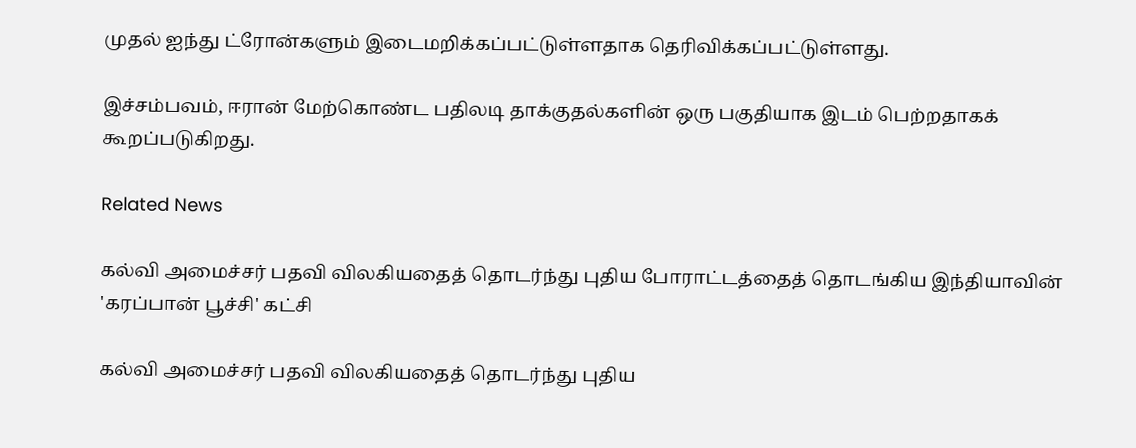முதல் ஐந்து ட்ரோன்களும் இடைமறிக்கப்பட்டுள்ளதாக தெரிவிக்கப்பட்டுள்ளது.

இச்சம்பவம், ஈரான் மேற்கொண்ட பதிலடி தாக்குதல்களின் ஒரு பகுதியாக இடம் பெற்றதாகக் கூறப்படுகிறது.

Related News

கல்வி அமைச்சர் பதவி விலகியதைத் தொடர்ந்து புதிய போராட்டத்தைத் தொடங்கிய இந்தியாவின் 'கரப்பான் பூச்சி' கட்சி

கல்வி அமைச்சர் பதவி விலகியதைத் தொடர்ந்து புதிய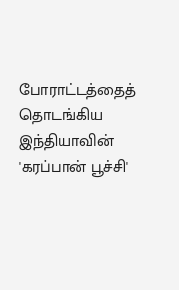போராட்டத்தைத் தொடங்கிய இந்தியாவின் 'கரப்பான் பூச்சி'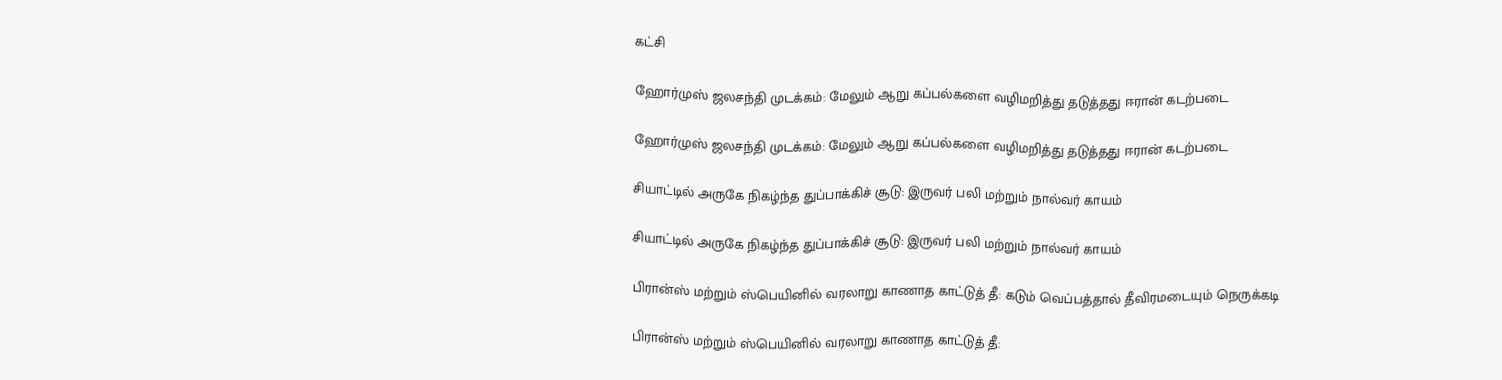கட்சி

ஹோர்முஸ் ஜலசந்தி முடக்கம்: மேலும் ஆறு கப்பல்களை வழிமறித்து தடுத்தது ஈரான் கடற்படை

ஹோர்முஸ் ஜலசந்தி முடக்கம்: மேலும் ஆறு கப்பல்களை வழிமறித்து தடுத்தது ஈரான் கடற்படை

சியாட்டில் அருகே நிகழ்ந்த துப்பாக்கிச் சூடு: இருவர் பலி மற்றும் நால்வர் காயம்

சியாட்டில் அருகே நிகழ்ந்த துப்பாக்கிச் சூடு: இருவர் பலி மற்றும் நால்வர் காயம்

பிரான்ஸ் மற்றும் ஸ்பெயினில் வரலாறு காணாத காட்டுத் தீ: கடும் வெப்பத்தால் தீவிரமடையும் நெருக்கடி

பிரான்ஸ் மற்றும் ஸ்பெயினில் வரலாறு காணாத காட்டுத் தீ: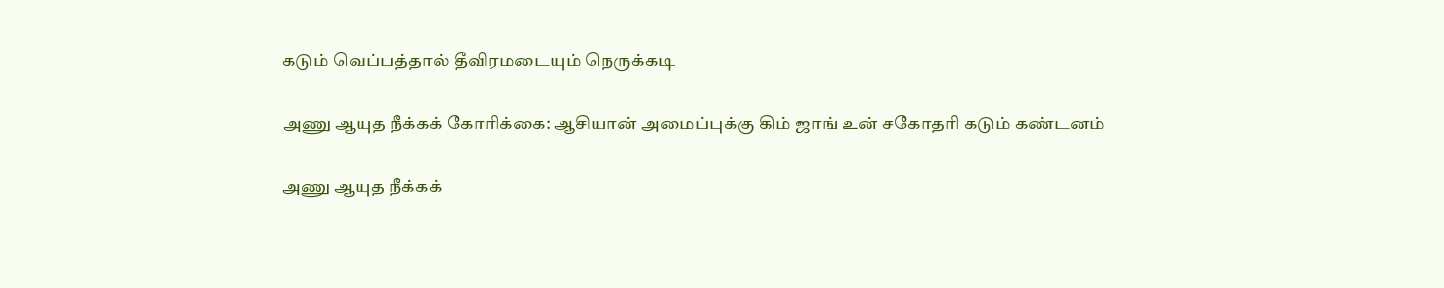கடும் வெப்பத்தால் தீவிரமடையும் நெருக்கடி

அணு ஆயுத நீக்கக் கோரிக்கை: ஆசியான் அமைப்புக்கு கிம் ஜாங் உன் சகோதரி கடும் கண்டனம்

அணு ஆயுத நீக்கக்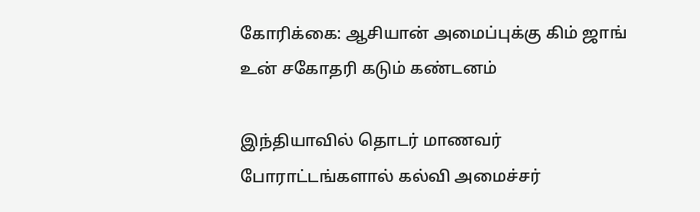கோரிக்கை: ஆசியான் அமைப்புக்கு கிம் ஜாங் உன் சகோதரி கடும் கண்டனம்

இந்தியாவில் தொடர் மாணவர் போராட்டங்களால் கல்வி அமைச்சர்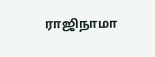ராஜிநாமா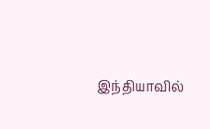இந்தியாவில்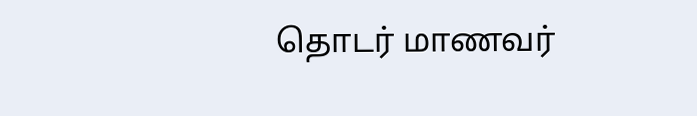தொடர் மாணவர்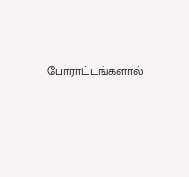போராட்டங்களால்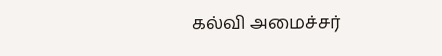கல்வி அமைச்சர்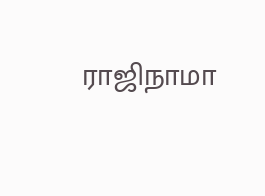ராஜிநாமா